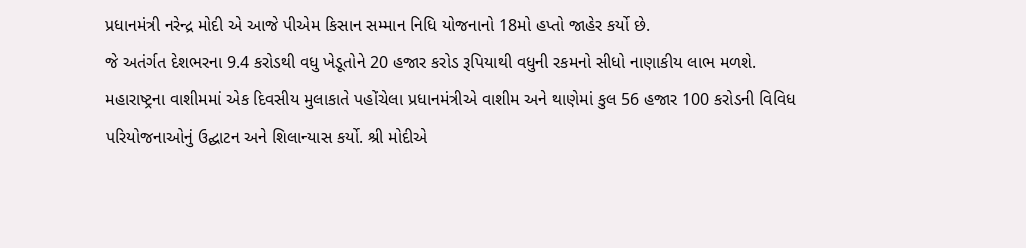પ્રધાનમંત્રી નરેન્દ્ર મોદી એ આજે પીએમ કિસાન સમ્માન નિધિ યોજનાનો 18મો હપ્તો જાહેર કર્યો છે.
જે અતંર્ગત દેશભરના 9.4 કરોડથી વધુ ખેડૂતોને 20 હજાર કરોડ રૂપિયાથી વધુની રકમનો સીધો નાણાકીય લાભ મળશે.
મહારાષ્ટ્રના વાશીમમાં એક દિવસીય મુલાકાતે પહોંચેલા પ્રધાનમંત્રીએ વાશીમ અને થાણેમાં કુલ 56 હજાર 100 કરોડની વિવિધ પરિયોજનાઓનું ઉદ્ઘાટન અને શિલાન્યાસ કર્યો. શ્રી મોદીએ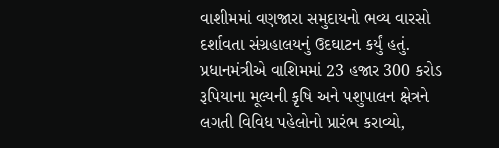વાશીમમાં વણજારા સમુદાયનો ભવ્ય વારસો દર્શાવતા સંગ્રહાલયનું ઉદઘાટન કર્યું હતું. પ્રધાનમંત્રીએ વાશિમમાં 23 હજાર 300 કરોડ રૂપિયાના મૂલ્યની કૃષિ અને પશુપાલન ક્ષેત્રને લગતી વિવિધ પહેલોનો પ્રારંભ કરાવ્યો,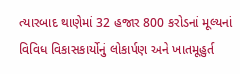ત્યારબાદ થાણેમાં 32 હજાર 800 કરોડનાં મૂલ્યનાં વિવિધ વિકાસકાર્યોનું લોકાર્પણ અને ખાતમૂહુર્ત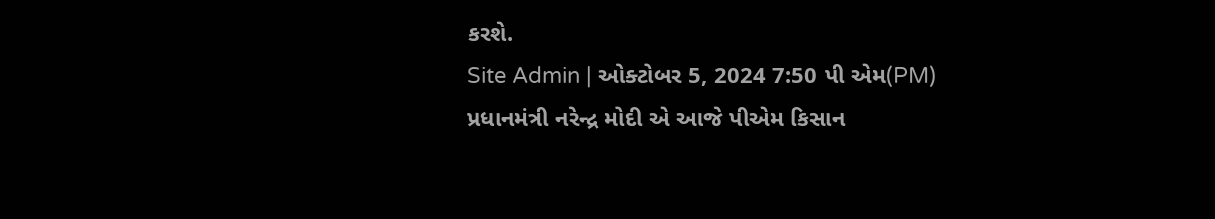કરશે.
Site Admin | ઓક્ટોબર 5, 2024 7:50 પી એમ(PM)
પ્રધાનમંત્રી નરેન્દ્ર મોદી એ આજે પીએમ કિસાન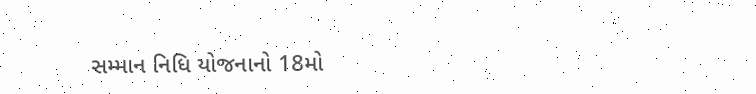સમ્માન નિધિ યોજનાનો 18મો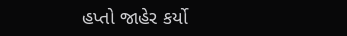હપ્તો જાહેર કર્યો